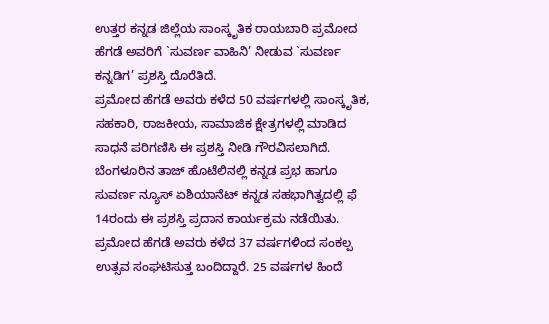ಉತ್ತರ ಕನ್ನಡ ಜಿಲ್ಲೆಯ ಸಾಂಸ್ಕೃತಿಕ ರಾಯಬಾರಿ ಪ್ರಮೋದ ಹೆಗಡೆ ಅವರಿಗೆ `ಸುವರ್ಣ ವಾಹಿನಿ’ ನೀಡುವ `ಸುವರ್ಣ ಕನ್ನಡಿಗ’ ಪ್ರಶಸ್ತಿ ದೊರೆತಿದೆ.
ಪ್ರಮೋದ ಹೆಗಡೆ ಅವರು ಕಳೆದ 50 ವರ್ಷಗಳಲ್ಲಿ ಸಾಂಸ್ಕೃತಿಕ, ಸಹಕಾರಿ, ರಾಜಕೀಯ, ಸಾಮಾಜಿಕ ಕ್ಷೇತ್ರಗಳಲ್ಲಿ ಮಾಡಿದ ಸಾಧನೆ ಪರಿಗಣಿಸಿ ಈ ಪ್ರಶಸ್ತಿ ನೀಡಿ ಗೌರವಿಸಲಾಗಿದೆ. ಬೆಂಗಳೂರಿನ ತಾಜ್ ಹೊಟೆಲಿನಲ್ಲಿ ಕನ್ನಡ ಪ್ರಭ ಹಾಗೂ ಸುವರ್ಣ ನ್ಯೂಸ್ ಏಶಿಯಾನೆಟ್ ಕನ್ನಡ ಸಹಭಾಗಿತ್ವದಲ್ಲಿ ಫೆ 14ರಂದು ಈ ಪ್ರಶಸ್ತಿ ಪ್ರದಾನ ಕಾರ್ಯಕ್ರಮ ನಡೆಯಿತು.
ಪ್ರಮೋದ ಹೆಗಡೆ ಅವರು ಕಳೆದ 37 ವರ್ಷಗಳಿಂದ ಸಂಕಲ್ಪ ಉತ್ಸವ ಸಂಘಟಿಸುತ್ತ ಬಂದಿದ್ದಾರೆ. 25 ವರ್ಷಗಳ ಹಿಂದೆ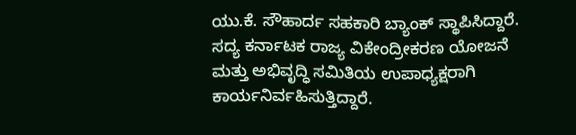ಯು.ಕೆ. ಸೌಹಾರ್ದ ಸಹಕಾರಿ ಬ್ಯಾಂಕ್ ಸ್ಥಾಪಿಸಿದ್ದಾರೆ. ಸದ್ಯ ಕರ್ನಾಟಕ ರಾಜ್ಯ ವಿಕೇಂದ್ರೀಕರಣ ಯೋಜನೆ ಮತ್ತು ಅಭಿವೃದ್ಧಿ ಸಮಿತಿಯ ಉಪಾಧ್ಯಕ್ಷರಾಗಿ ಕಾರ್ಯನಿರ್ವಹಿಸುತ್ತಿದ್ದಾರೆ.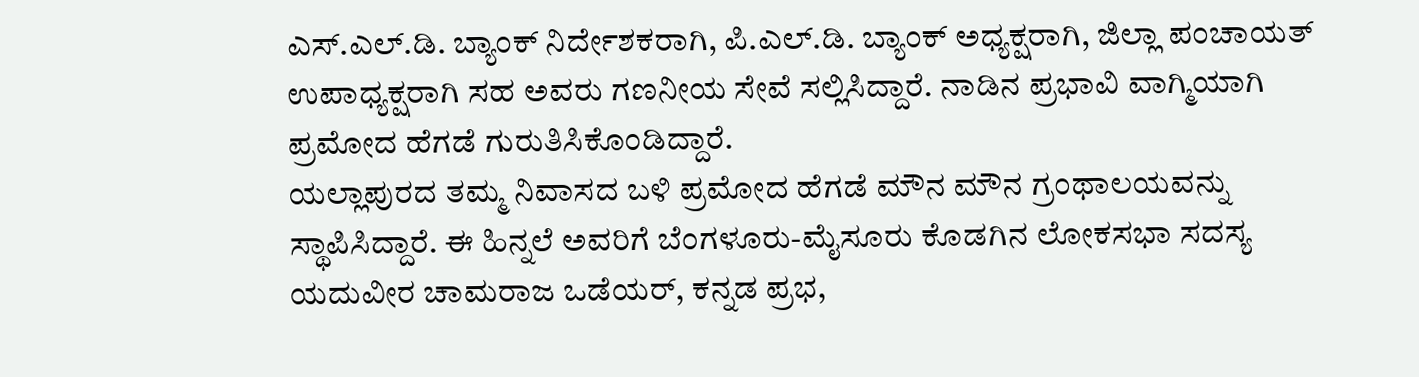ಎಸ್.ಎಲ್.ಡಿ. ಬ್ಯಾಂಕ್ ನಿರ್ದೇಶಕರಾಗಿ, ಪಿ.ಎಲ್.ಡಿ. ಬ್ಯಾಂಕ್ ಅಧ್ಯಕ್ಷರಾಗಿ, ಜಿಲ್ಲಾ ಪಂಚಾಯತ್ ಉಪಾಧ್ಯಕ್ಷರಾಗಿ ಸಹ ಅವರು ಗಣನೀಯ ಸೇವೆ ಸಲ್ಲಿಸಿದ್ದಾರೆ. ನಾಡಿನ ಪ್ರಭಾವಿ ವಾಗ್ಮಿಯಾಗಿ ಪ್ರಮೋದ ಹೆಗಡೆ ಗುರುತಿಸಿಕೊಂಡಿದ್ದಾರೆ.
ಯಲ್ಲಾಪುರದ ತಮ್ಮ ನಿವಾಸದ ಬಳಿ ಪ್ರಮೋದ ಹೆಗಡೆ ಮೌನ ಮೌನ ಗ್ರಂಥಾಲಯವನ್ನು ಸ್ಥಾಪಿಸಿದ್ದಾರೆ. ಈ ಹಿನ್ನಲೆ ಅವರಿಗೆ ಬೆಂಗಳೂರು-ಮೈಸೂರು ಕೊಡಗಿನ ಲೋಕಸಭಾ ಸದಸ್ಯ ಯದುವೀರ ಚಾಮರಾಜ ಒಡೆಯರ್, ಕನ್ನಡ ಪ್ರಭ,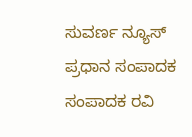ಸುವರ್ಣ ನ್ಯೂಸ್ ಪ್ರಧಾನ ಸಂಪಾದಕ ಸಂಪಾದಕ ರವಿ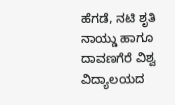ಹೆಗಡೆ, ನಟಿ ಶೃತಿ ನಾಯ್ಡು ಹಾಗೂ ದಾವಣಗೆರೆ ವಿಶ್ವ ವಿದ್ಯಾಲಯದ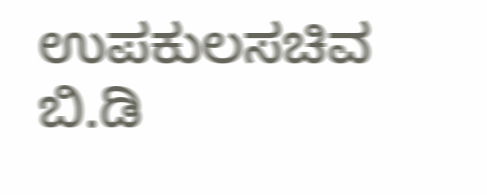ಉಪಕುಲಸಚಿವ ಬಿ.ಡಿ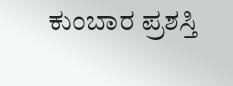ಕುಂಬಾರ ಪ್ರಶಸ್ತಿ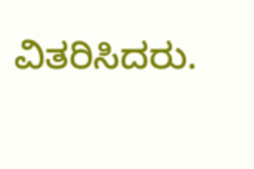ವಿತರಿಸಿದರು.